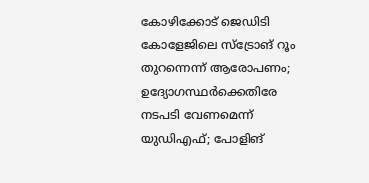കോഴിക്കോട് ജെഡിടി കോളേജിലെ സ്‌ട്രോങ് റൂം തുറന്നെന്ന് ആരോപണം; ഉദ്യോഗസ്ഥര്‍ക്കെതിരേ നടപടി വേണമെന്ന് യുഡിഎഫ്; പോളിങ്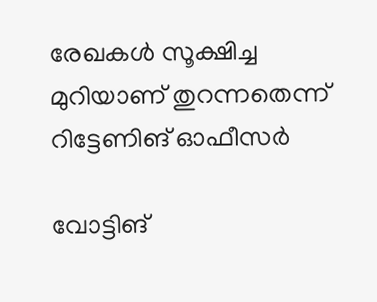രേഖകള്‍ സൂക്ഷിച്ച മുറിയാണ് തുറന്നതെന്ന് റിട്ടേണിങ് ഓഫീസര്‍

വോട്ടിങ്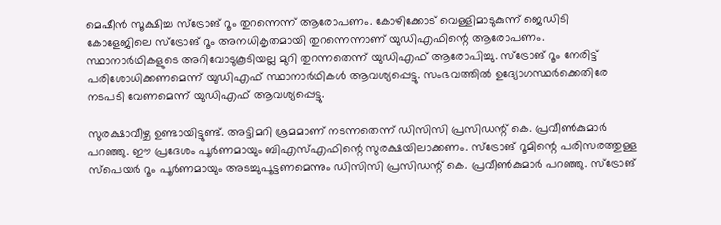മെഷീന്‍ സൂക്ഷിച്ച സ്‌ട്രോങ് റൂം തുറന്നെന്ന് ആരോപണം. കോഴിക്കോട് വെള്ളിമാടുകുന്ന് ജെഡിടി കോളേജിലെ സ്‌ട്രോങ് റൂം അനധികൃതമായി തുറന്നെന്നാണ് യുഡിഎഫിന്റെ ആരോപണം. സ്ഥാനാര്‍ഥികളുടെ അറിവോടുകൂടിയല്ല മുറി തുറന്നതെന്ന് യുഡിഎഫ് ആരോപിച്ചു. സ്‌ട്രോങ് റൂം നേരിട്ട് പരിശോധിക്കണമെന്ന് യുഡിഎഫ് സ്ഥാനാര്‍ഥികള്‍ ആവശ്യപ്പെട്ടു. സംഭവത്തില്‍ ഉദ്യോഗസ്ഥര്‍ക്കെതിരേ നടപടി വേണമെന്ന് യുഡിഎഫ് ആവശ്യപ്പെട്ടു.

സുരക്ഷാവീഴ്ച ഉണ്ടായിട്ടുണ്ട്. അട്ടിമറി ശ്രമമാണ് നടന്നതെന്ന് ഡിസിസി പ്രസിഡന്റ് കെ. പ്രവീണ്‍കുമാര്‍ പറഞ്ഞു. ഈ പ്രദേശം പൂര്‍ണമായും ബിഎസ്എഫിന്റെ സുരക്ഷയിലാക്കണം. സ്‌ട്രോങ് റൂമിന്റെ പരിസരത്തുള്ള സ്‌പെയര്‍ റൂം പൂര്‍ണമായും അടച്ചുപൂട്ടണമെന്നും ഡിസിസി പ്രസിഡന്റ് കെ. പ്രവീണ്‍കുമാര്‍ പറഞ്ഞു. സ്‌ട്രോങ്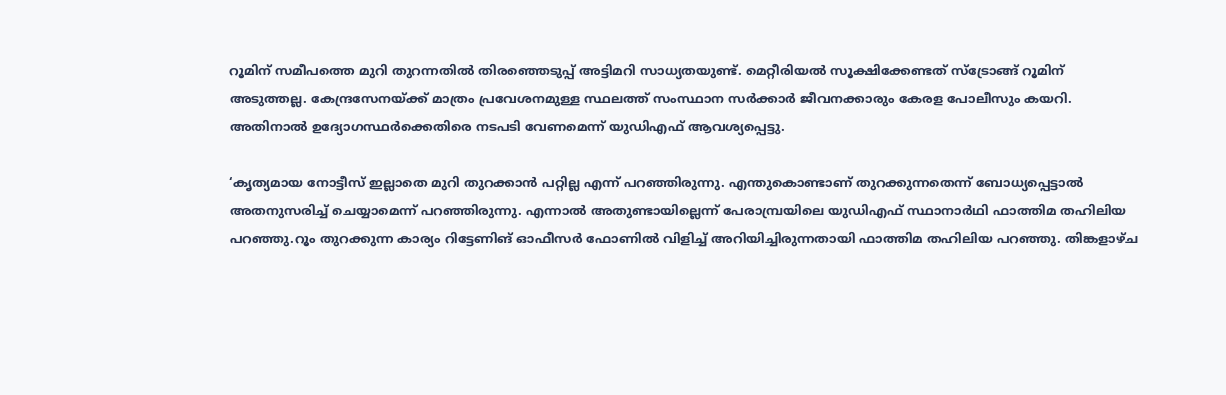റൂമിന് സമീപത്തെ മുറി തുറന്നതില്‍ തിരഞ്ഞെടുപ്പ് അട്ടിമറി സാധ്യതയുണ്ട്. മെറ്റീരിയല്‍ സൂക്ഷിക്കേണ്ടത് സ്‌ട്രോങ്ങ് റൂമിന് അടുത്തല്ല. കേന്ദ്രസേനയ്ക്ക് മാത്രം പ്രവേശനമുള്ള സ്ഥലത്ത് സംസ്ഥാന സര്‍ക്കാര്‍ ജീവനക്കാരും കേരള പോലീസും കയറി. അതിനാല്‍ ഉദ്യോഗസ്ഥര്‍ക്കെതിരെ നടപടി വേണമെന്ന് യുഡിഎഫ് ആവശ്യപ്പെട്ടു.

‘കൃത്യമായ നോട്ടീസ് ഇല്ലാതെ മുറി തുറക്കാന്‍ പറ്റില്ല എന്ന് പറഞ്ഞിരുന്നു. എന്തുകൊണ്ടാണ് തുറക്കുന്നതെന്ന് ബോധ്യപ്പെട്ടാല്‍ അതനുസരിച്ച് ചെയ്യാമെന്ന് പറഞ്ഞിരുന്നു. എന്നാല്‍ അതുണ്ടായില്ലെന്ന് പേരാമ്പ്രയിലെ യുഡിഎഫ് സ്ഥാനാര്‍ഥി ഫാത്തിമ തഹിലിയ പറഞ്ഞു.റൂം തുറക്കുന്ന കാര്യം റിട്ടേണിങ് ഓഫീസര്‍ ഫോണില്‍ വിളിച്ച് അറിയിച്ചിരുന്നതായി ഫാത്തിമ തഹിലിയ പറഞ്ഞു. തിങ്കളാഴ്ച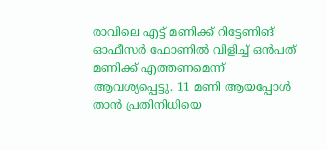രാവിലെ എട്ട് മണിക്ക് റിട്ടേണിങ് ഓഫീസര്‍ ഫോണില്‍ വിളിച്ച് ഒന്‍പത് മണിക്ക് എത്തണമെന്ന് ആവശ്യപ്പെട്ടു. 11 മണി ആയപ്പോള്‍ താന്‍ പ്രതിനിധിയെ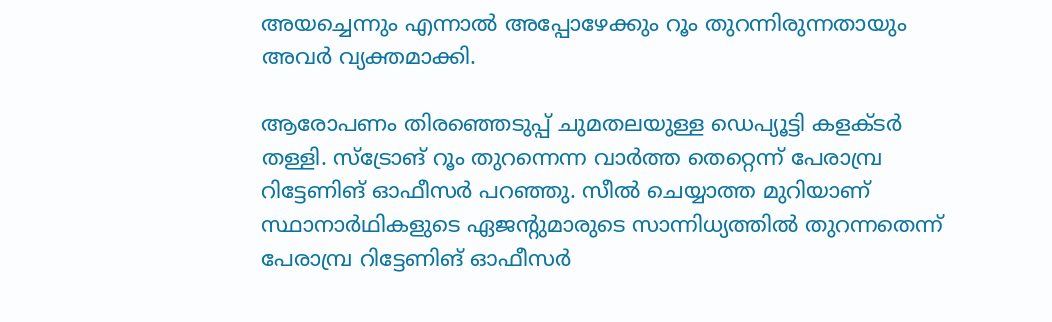അയച്ചെന്നും എന്നാല്‍ അപ്പോഴേക്കും റൂം തുറന്നിരുന്നതായും അവര്‍ വ്യക്തമാക്കി.

ആരോപണം തിരഞ്ഞെടുപ്പ് ചുമതലയുള്ള ഡെപ്യൂട്ടി കളക്ടര്‍ തള്ളി. സ്‌ട്രോങ് റൂം തുറന്നെന്ന വാര്‍ത്ത തെറ്റെന്ന് പേരാമ്പ്ര റിട്ടേണിങ് ഓഫീസര്‍ പറഞ്ഞു. സീല്‍ ചെയ്യാത്ത മുറിയാണ് സ്ഥാനാര്‍ഥികളുടെ ഏജന്റുമാരുടെ സാന്നിധ്യത്തില്‍ തുറന്നതെന്ന് പേരാമ്പ്ര റിട്ടേണിങ് ഓഫീസര്‍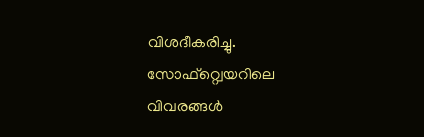വിശദീകരിച്ചു. സോഫ്‌റ്റ്വെയറിലെ വിവരങ്ങള്‍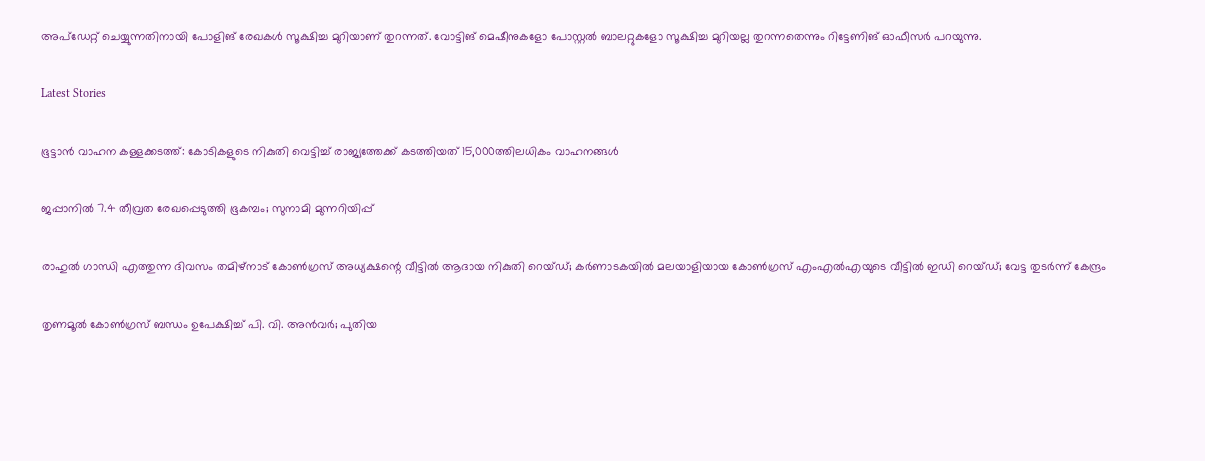അപ്‌ഡേറ്റ് ചെയ്യുന്നതിനായി പോളിങ് രേഖകള്‍ സൂക്ഷിച്ച മുറിയാണ് തുറന്നത്. വോട്ടിങ് മെഷീനുകളോ പോസ്റ്റല്‍ ബാലറ്റുകളോ സൂക്ഷിച്ച മുറിയല്ല തുറന്നതെന്നും റിട്ടേണിങ് ഓഫീസര്‍ പറയുന്നു.

Latest Stories

ഭൂട്ടാൻ വാഹന കള്ളക്കടത്ത്: കോടികളുടെ നികുതി വെട്ടിച്ച് രാജ്യത്തേക്ക് കടത്തിയത് 15,000ത്തിലധികം വാഹനങ്ങള്‍

ജപ്പാനിൽ 7.4 തീവ്രത രേഖപ്പെടുത്തി ഭൂകമ്പം; സുനാമി മുന്നറിയിപ്പ്

രാഹുല്‍ ഗാന്ധി എത്തുന്ന ദിവസം തമിഴ്‌നാട് കോണ്‍ഗ്രസ് അധ്യക്ഷന്റെ വീട്ടില്‍ ആദായ നികുതി റെയ്ഡ്; കര്‍ണാടകയില്‍ മലയാളിയായ കോണ്‍ഗ്രസ് എംഎല്‍എയുടെ വീട്ടില്‍ ഇഡി റെയ്ഡ്; വേട്ട തുടര്‍ന്ന് കേന്ദ്രം

തൃണമൂല്‍ കോണ്‍ഗ്രസ് ബന്ധം ഉപേക്ഷിച്ച് പി. വി. അന്‍വര്‍; പുതിയ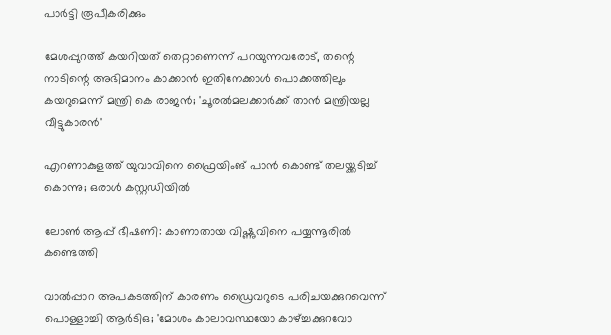പാര്‍ട്ടി രൂപീകരിക്കും

മേശപ്പുറത്ത് കയറിയത് തെറ്റാണെന്ന് പറയുന്നവരോട്, തന്റെ നാടിന്റെ അഭിമാനം കാക്കാന്‍ ഇതിനേക്കാള്‍ പൊക്കത്തിലും കയറുമെന്ന് മന്ത്രി കെ രാജന്‍; 'ചൂരല്‍മലക്കാര്‍ക്ക് താന്‍ മന്ത്രിയല്ല വീട്ടുകാരന്‍'

എറണാകുളത്ത് യുവാവിനെ ഫ്രൈയിംങ് പാൻ കൊണ്ട് തലയ്ക്കടിച്ച് കൊന്നു; ഒരാൾ കസ്റ്റഡിയിൽ

ലോൺ ആപ്പ് ഭീഷണി: കാണാതായ വിഷ്ണുവിനെ പയ്യന്നൂരിൽ കണ്ടെത്തി

വാല്‍പ്പാറ അപകടത്തിന് കാരണം ഡ്രൈവറുടെ പരിചയക്കുറവെന്ന് പൊള്ളാച്ചി ആര്‍ടിഒ; 'മോശം കാലാവസ്ഥയോ കാഴ്ച്ചക്കുറവോ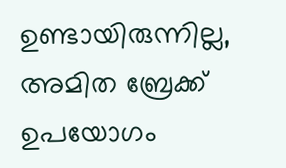ഉണ്ടായിരുന്നില്ല, അമിത ബ്രേക്ക് ഉപയോഗം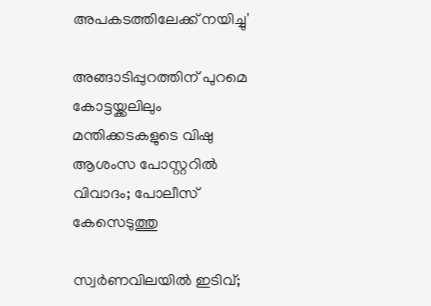അപകടത്തിലേക്ക് നയിച്ചു'

അങ്ങാടിപ്പുറത്തിന് പുറമെ കോട്ടയ്ക്കലിലും മന്തിക്കടകളുടെ വിഷു ആശംസ പോസ്റ്ററിൽ വിവാദം; പോലീസ് കേസെടുത്തു

സ്വർണവിലയിൽ ഇടിവ്;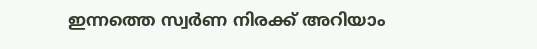ഇന്നത്തെ സ്വർണ നിരക്ക് അറിയാം